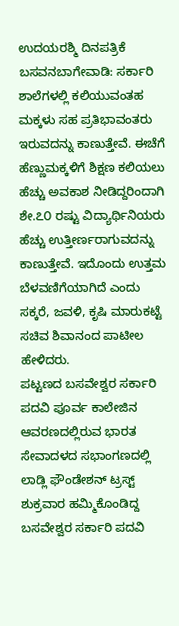ಉದಯರಶ್ಮಿ ದಿನಪತ್ರಿಕೆ
ಬಸವನಬಾಗೇವಾಡಿ: ಸರ್ಕಾರಿ ಶಾಲೆಗಳಲ್ಲಿ ಕಲಿಯುವಂತಹ ಮಕ್ಕಳು ಸಹ ಪ್ರತಿಭಾವಂತರು ಇರುವದನ್ನು ಕಾಣುತ್ತೇವೆ. ಈಚೆಗೆ ಹೆಣ್ಣುಮಕ್ಕಳಿಗೆ ಶಿಕ್ಷಣ ಕಲಿಯಲು ಹೆಚ್ಚು ಅವಕಾಶ ನೀಡಿದ್ದರಿಂದಾಗಿ ಶೇ.೭೦ ರಷ್ಟು ವಿದ್ಯಾರ್ಥಿನಿಯರು ಹೆಚ್ಚು ಉತ್ತೀರ್ಣರಾಗುವದನ್ನು ಕಾಣುತ್ತೇವೆ. ಇದೊಂದು ಉತ್ತಮ ಬೆಳವಣಿಗೆಯಾಗಿದೆ ಎಂದು ಸಕ್ಕರೆ, ಜವಳಿ, ಕೃಷಿ ಮಾರುಕಟ್ಟೆ ಸಚಿವ ಶಿವಾನಂದ ಪಾಟೀಲ ಹೇಳಿದರು.
ಪಟ್ಟಣದ ಬಸವೇಶ್ವರ ಸರ್ಕಾರಿ ಪದವಿ ಪೂರ್ವ ಕಾಲೇಜಿನ ಆವರಣದಲ್ಲಿರುವ ಭಾರತ ಸೇವಾದಳದ ಸಭಾಂಗಣದಲ್ಲಿ ಲಾಡ್ಲಿ ಫೌಂಡೇಶನ್ ಟ್ರಸ್ಟ್ ಶುಕ್ರವಾರ ಹಮ್ಮಿಕೊಂಡಿದ್ದ ಬಸವೇಶ್ವರ ಸರ್ಕಾರಿ ಪದವಿ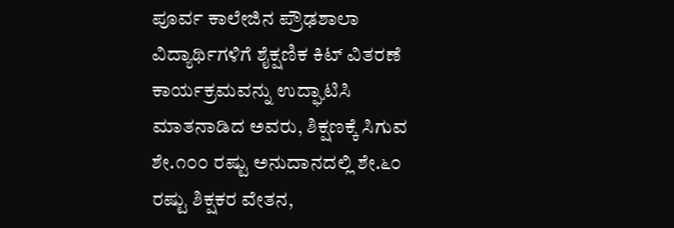ಪೂರ್ವ ಕಾಲೇಜಿನ ಪ್ರೌಢಶಾಲಾ ವಿದ್ಯಾರ್ಥಿಗಳಿಗೆ ಶೈಕ್ಷಣಿಕ ಕಿಟ್ ವಿತರಣೆ ಕಾರ್ಯಕ್ರಮವನ್ನು ಉದ್ಘಾಟಿಸಿ ಮಾತನಾಡಿದ ಅವರು, ಶಿಕ್ಷಣಕ್ಕೆ ಸಿಗುವ ಶೇ.೧೦೦ ರಷ್ಟು ಅನುದಾನದಲ್ಲಿ ಶೇ.೬೦ ರಷ್ಟು ಶಿಕ್ಷಕರ ವೇತನ,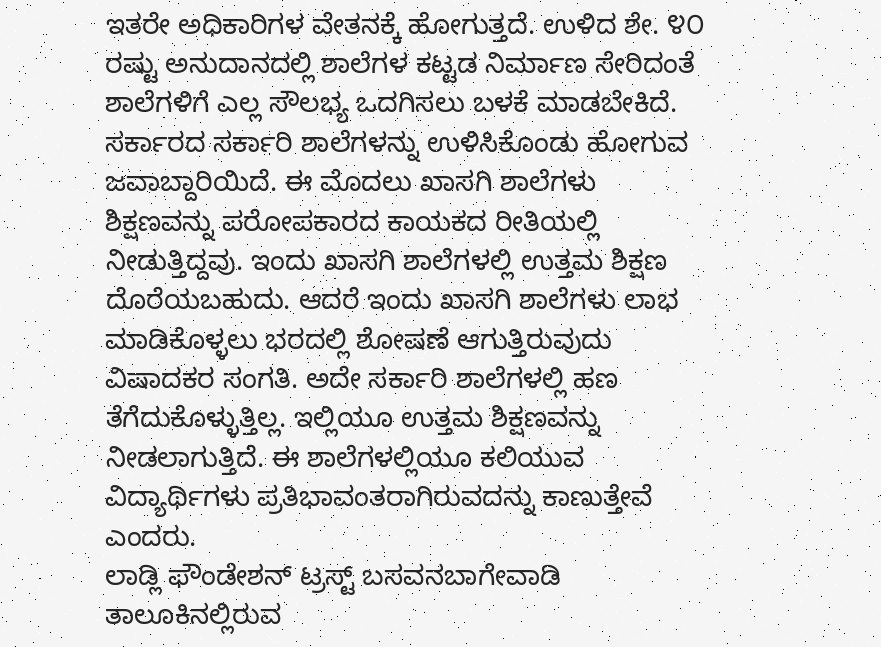ಇತರೇ ಅಧಿಕಾರಿಗಳ ವೇತನಕ್ಕೆ ಹೋಗುತ್ತದೆ. ಉಳಿದ ಶೇ. ೪೦ ರಷ್ಟು ಅನುದಾನದಲ್ಲಿ ಶಾಲೆಗಳ ಕಟ್ಟಡ ನಿರ್ಮಾಣ ಸೇರಿದಂತೆ ಶಾಲೆಗಳಿಗೆ ಎಲ್ಲ ಸೌಲಭ್ಯ ಒದಗಿಸಲು ಬಳಕೆ ಮಾಡಬೇಕಿದೆ. ಸರ್ಕಾರದ ಸರ್ಕಾರಿ ಶಾಲೆಗಳನ್ನು ಉಳಿಸಿಕೊಂಡು ಹೋಗುವ ಜವಾಬ್ದಾರಿಯಿದೆ. ಈ ಮೊದಲು ಖಾಸಗಿ ಶಾಲೆಗಳು ಶಿಕ್ಷಣವನ್ನು ಪರೋಪಕಾರದ ಕಾಯಕದ ರೀತಿಯಲ್ಲಿ ನೀಡುತ್ತಿದ್ದವು. ಇಂದು ಖಾಸಗಿ ಶಾಲೆಗಳಲ್ಲಿ ಉತ್ತಮ ಶಿಕ್ಷಣ ದೊರೆಯಬಹುದು. ಆದರೆ ಇಂದು ಖಾಸಗಿ ಶಾಲೆಗಳು ಲಾಭ ಮಾಡಿಕೊಳ್ಳಲು ಭರದಲ್ಲಿ ಶೋಷಣೆ ಆಗುತ್ತಿರುವುದು ವಿಷಾದಕರ ಸಂಗತಿ. ಅದೇ ಸರ್ಕಾರಿ ಶಾಲೆಗಳಲ್ಲಿ ಹಣ ತೆಗೆದುಕೊಳ್ಳುತ್ತಿಲ್ಲ. ಇಲ್ಲಿಯೂ ಉತ್ತಮ ಶಿಕ್ಷಣವನ್ನು ನೀಡಲಾಗುತ್ತಿದೆ. ಈ ಶಾಲೆಗಳಲ್ಲಿಯೂ ಕಲಿಯುವ ವಿದ್ಯಾರ್ಥಿಗಳು ಪ್ರತಿಭಾವಂತರಾಗಿರುವದನ್ನು ಕಾಣುತ್ತೇವೆ ಎಂದರು.
ಲಾಡ್ಲಿ ಫೌಂಡೇಶನ್ ಟ್ರಸ್ಟ್ ಬಸವನಬಾಗೇವಾಡಿ ತಾಲೂಕಿನಲ್ಲಿರುವ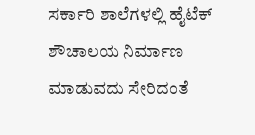ಸರ್ಕಾರಿ ಶಾಲೆಗಳಲ್ಲಿ ಹೈಟೆಕ್ ಶೌಚಾಲಯ ನಿರ್ಮಾಣ ಮಾಡುವದು ಸೇರಿದಂತೆ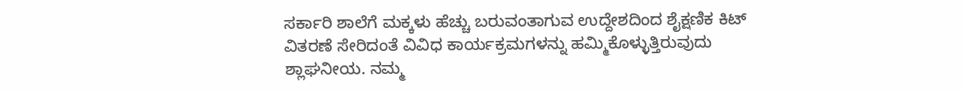ಸರ್ಕಾರಿ ಶಾಲೆಗೆ ಮಕ್ಕಳು ಹೆಚ್ಚು ಬರುವಂತಾಗುವ ಉದ್ದೇಶದಿಂದ ಶೈಕ್ಷಣಿಕ ಕಿಟ್ ವಿತರಣೆ ಸೇರಿದಂತೆ ವಿವಿಧ ಕಾರ್ಯಕ್ರಮಗಳನ್ನು ಹಮ್ಮಿಕೊಳ್ಳುತ್ತಿರುವುದು ಶ್ಲಾಘನೀಯ. ನಮ್ಮ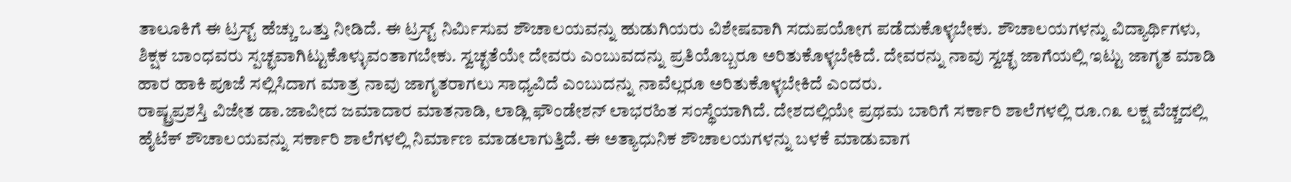ತಾಲೂಕಿಗೆ ಈ ಟ್ರಸ್ಟ್ ಹೆಚ್ಚು ಒತ್ತು ನೀಡಿದೆ. ಈ ಟ್ರಸ್ಟ್ ನಿರ್ಮಿಸುವ ಶೌಚಾಲಯವನ್ನು ಹುಡುಗಿಯರು ವಿಶೇಷವಾಗಿ ಸದುಪಯೋಗ ಪಡೆದುಕೊಳ್ಳಬೇಕು. ಶೌಚಾಲಯಗಳನ್ನು ವಿದ್ಯಾರ್ಥಿಗಳು, ಶಿಕ್ಷಕ ಬಾಂಧವರು ಸ್ಪಚ್ಛವಾಗಿಟ್ಟುಕೊಳ್ಳುವಂತಾಗಬೇಕು. ಸ್ವಚ್ಛತೆಯೇ ದೇವರು ಎಂಬುವದನ್ನು ಪ್ರತಿಯೊಬ್ಬರೂ ಅರಿತುಕೊಳ್ಳಬೇಕಿದೆ. ದೇವರನ್ನು ನಾವು ಸ್ವಚ್ಛ ಜಾಗೆಯಲ್ಲಿ ಇಟ್ಟು ಜಾಗೃತ ಮಾಡಿ ಹಾರ ಹಾಕಿ ಪೂಜೆ ಸಲ್ಲಿಸಿದಾಗ ಮಾತ್ರ ನಾವು ಜಾಗೃತರಾಗಲು ಸಾಧ್ಯವಿದೆ ಎಂಬುದನ್ನು ನಾವೆಲ್ಲರೂ ಅರಿತುಕೊಳ್ಳಬೇಕಿದೆ ಎಂದರು.
ರಾಷ್ಟ್ರಪ್ರಶಸ್ತಿ ವಿಜೇತ ಡಾ.ಜಾವೀದ ಜಮಾದಾರ ಮಾತನಾಡಿ, ಲಾಡ್ಲಿ ಫೌಂಡೇಶನ್ ಲಾಭರಹಿತ ಸಂಸ್ಥೆಯಾಗಿದೆ. ದೇಶದಲ್ಲಿಯೇ ಪ್ರಥಮ ಬಾರಿಗೆ ಸರ್ಕಾರಿ ಶಾಲೆಗಳಲ್ಲಿ ರೂ.೧೩ ಲಕ್ಷ ವೆಚ್ಚದಲ್ಲಿ ಹೈಟೆಕ್ ಶೌಚಾಲಯವನ್ನು ಸರ್ಕಾರಿ ಶಾಲೆಗಳಲ್ಲಿ ನಿರ್ಮಾಣ ಮಾಡಲಾಗುತ್ತಿದೆ. ಈ ಅತ್ಯಾಧುನಿಕ ಶೌಚಾಲಯಗಳನ್ನು ಬಳಕೆ ಮಾಡುವಾಗ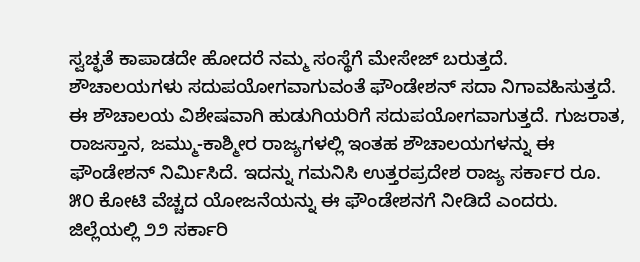ಸ್ವಚ್ಛತೆ ಕಾಪಾಡದೇ ಹೋದರೆ ನಮ್ಮ ಸಂಸ್ಥೆಗೆ ಮೇಸೇಜ್ ಬರುತ್ತದೆ. ಶೌಚಾಲಯಗಳು ಸದುಪಯೋಗವಾಗುವಂತೆ ಫೌಂಡೇಶನ್ ಸದಾ ನಿಗಾವಹಿಸುತ್ತದೆ. ಈ ಶೌಚಾಲಯ ವಿಶೇಷವಾಗಿ ಹುಡುಗಿಯರಿಗೆ ಸದುಪಯೋಗವಾಗುತ್ತದೆ. ಗುಜರಾತ, ರಾಜಸ್ತಾನ, ಜಮ್ಮು-ಕಾಶ್ಮೀರ ರಾಜ್ಯಗಳಲ್ಲಿ ಇಂತಹ ಶೌಚಾಲಯಗಳನ್ನು ಈ ಫೌಂಡೇಶನ್ ನಿರ್ಮಿಸಿದೆ. ಇದನ್ನು ಗಮನಿಸಿ ಉತ್ತರಪ್ರದೇಶ ರಾಜ್ಯ ಸರ್ಕಾರ ರೂ. ೫೦ ಕೋಟಿ ವೆಚ್ಚದ ಯೋಜನೆಯನ್ನು ಈ ಫೌಂಡೇಶನಗೆ ನೀಡಿದೆ ಎಂದರು.
ಜಿಲ್ಲೆಯಲ್ಲಿ ೨೨ ಸರ್ಕಾರಿ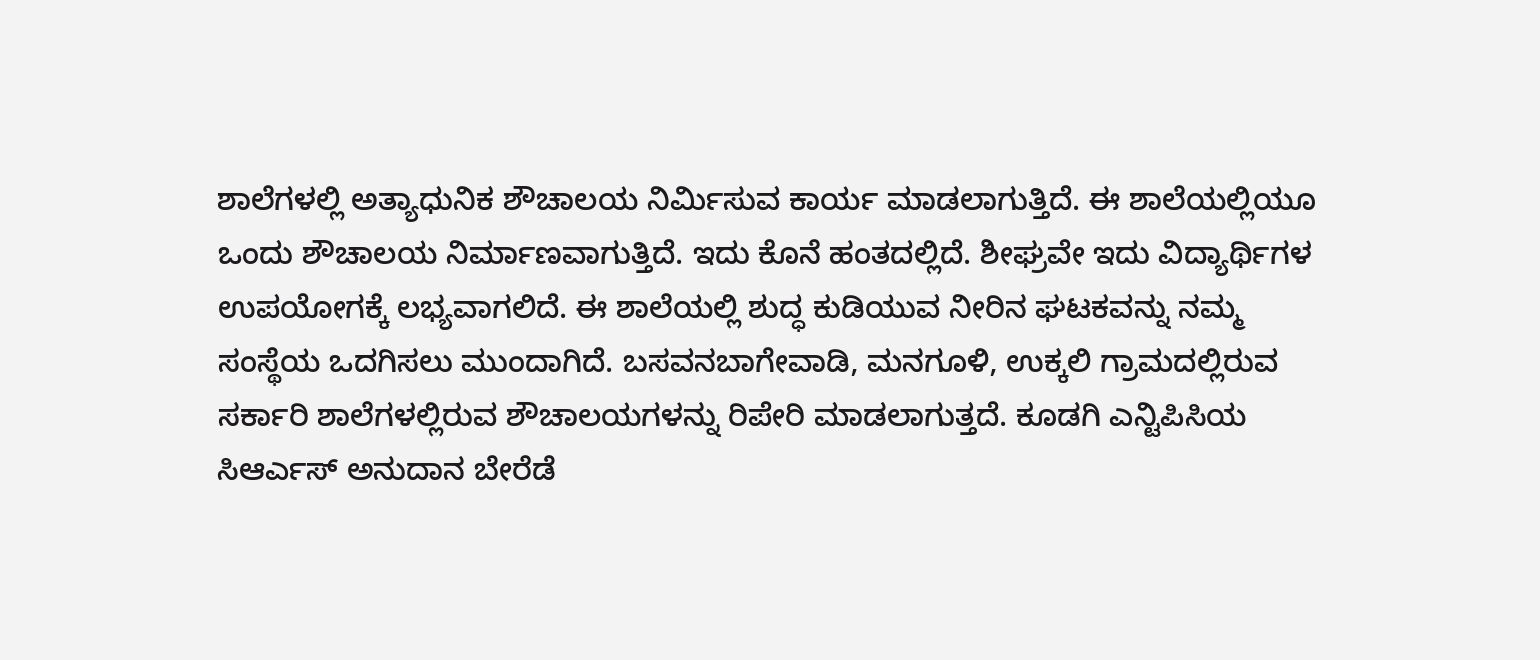ಶಾಲೆಗಳಲ್ಲಿ ಅತ್ಯಾಧುನಿಕ ಶೌಚಾಲಯ ನಿರ್ಮಿಸುವ ಕಾರ್ಯ ಮಾಡಲಾಗುತ್ತಿದೆ. ಈ ಶಾಲೆಯಲ್ಲಿಯೂ ಒಂದು ಶೌಚಾಲಯ ನಿರ್ಮಾಣವಾಗುತ್ತಿದೆ. ಇದು ಕೊನೆ ಹಂತದಲ್ಲಿದೆ. ಶೀಘ್ರವೇ ಇದು ವಿದ್ಯಾರ್ಥಿಗಳ ಉಪಯೋಗಕ್ಕೆ ಲಭ್ಯವಾಗಲಿದೆ. ಈ ಶಾಲೆಯಲ್ಲಿ ಶುದ್ಧ ಕುಡಿಯುವ ನೀರಿನ ಘಟಕವನ್ನು ನಮ್ಮ ಸಂಸ್ಥೆಯ ಒದಗಿಸಲು ಮುಂದಾಗಿದೆ. ಬಸವನಬಾಗೇವಾಡಿ, ಮನಗೂಳಿ, ಉಕ್ಕಲಿ ಗ್ರಾಮದಲ್ಲಿರುವ ಸರ್ಕಾರಿ ಶಾಲೆಗಳಲ್ಲಿರುವ ಶೌಚಾಲಯಗಳನ್ನು ರಿಪೇರಿ ಮಾಡಲಾಗುತ್ತದೆ. ಕೂಡಗಿ ಎನ್ಟಿಪಿಸಿಯ ಸಿಆರ್ಎಸ್ ಅನುದಾನ ಬೇರೆಡೆ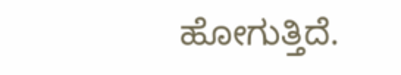ಹೋಗುತ್ತಿದೆ.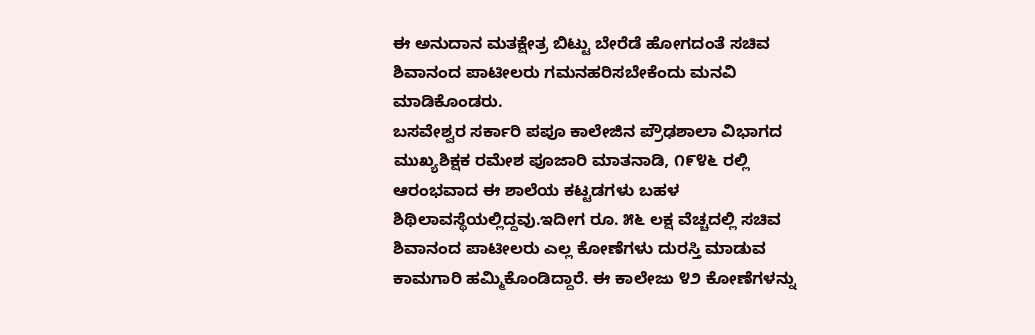ಈ ಅನುದಾನ ಮತಕ್ಷೇತ್ರ ಬಿಟ್ಟು ಬೇರೆಡೆ ಹೋಗದಂತೆ ಸಚಿವ ಶಿವಾನಂದ ಪಾಟೀಲರು ಗಮನಹರಿಸಬೇಕೆಂದು ಮನವಿ ಮಾಡಿಕೊಂಡರು.
ಬಸವೇಶ್ವರ ಸರ್ಕಾರಿ ಪಪೂ ಕಾಲೇಜಿನ ಪ್ರೌಢಶಾಲಾ ವಿಭಾಗದ ಮುಖ್ಯಶಿಕ್ಷಕ ರಮೇಶ ಪೂಜಾರಿ ಮಾತನಾಡಿ, ೧೯೪೬ ರಲ್ಲಿ ಆರಂಭವಾದ ಈ ಶಾಲೆಯ ಕಟ್ಟಡಗಳು ಬಹಳ ಶಿಥಿಲಾವಸ್ಥೆಯಲ್ಲಿದ್ದವು.ಇದೀಗ ರೂ. ೫೬ ಲಕ್ಷ ವೆಚ್ಚದಲ್ಲಿ ಸಚಿವ ಶಿವಾನಂದ ಪಾಟೀಲರು ಎಲ್ಲ ಕೋಣೆಗಳು ದುರಸ್ತಿ ಮಾಡುವ ಕಾಮಗಾರಿ ಹಮ್ಮಿಕೊಂಡಿದ್ದಾರೆ. ಈ ಕಾಲೇಜು ೪೨ ಕೋಣೆಗಳನ್ನು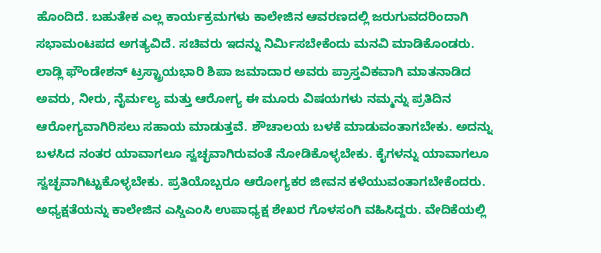ಹೊಂದಿದೆ. ಬಹುತೇಕ ಎಲ್ಲ ಕಾರ್ಯಕ್ರಮಗಳು ಕಾಲೇಜಿನ ಆವರಣದಲ್ಲಿ ಜರುಗುವದರಿಂದಾಗಿ ಸಭಾಮಂಟಪದ ಅಗತ್ಯವಿದೆ. ಸಚಿವರು ಇದನ್ನು ನಿರ್ಮಿಸಬೇಕೆಂದು ಮನವಿ ಮಾಡಿಕೊಂಡರು.
ಲಾಡ್ಲಿ ಫೌಂಡೇಶನ್ ಟ್ರಸ್ಟ್ರಾಯಭಾರಿ ಶಿಪಾ ಜಮಾದಾರ ಅವರು ಪ್ರಾಸ್ತವಿಕವಾಗಿ ಮಾತನಾಡಿದ ಅವರು, ನೀರು, ನೈರ್ಮಲ್ಯ ಮತ್ತು ಆರೋಗ್ಯ ಈ ಮೂರು ವಿಷಯಗಳು ನಮ್ಮನ್ನು ಪ್ರತಿದಿನ ಆರೋಗ್ಯವಾಗಿರಿಸಲು ಸಹಾಯ ಮಾಡುತ್ತವೆ. ಶೌಚಾಲಯ ಬಳಕೆ ಮಾಡುವಂತಾಗಬೇಕು. ಅದನ್ನು ಬಳಸಿದ ನಂತರ ಯಾವಾಗಲೂ ಸ್ವಚ್ಛವಾಗಿರುವಂತೆ ನೋಡಿಕೊಳ್ಳಬೇಕು. ಕೈಗಳನ್ನು ಯಾವಾಗಲೂ ಸ್ವಚ್ಛವಾಗಿಟ್ಟುಕೊಳ್ಳಬೇಕು. ಪ್ರತಿಯೊಬ್ಬರೂ ಆರೋಗ್ಯಕರ ಜೀವನ ಕಳೆಯುವಂತಾಗಬೇಕೆಂದರು.
ಅಧ್ಯಕ್ಷತೆಯನ್ನು ಕಾಲೇಜಿನ ಎಸ್ಡಿಎಂಸಿ ಉಪಾಧ್ಯಕ್ಷ ಶೇಖರ ಗೊಳಸಂಗಿ ವಹಿಸಿದ್ದರು. ವೇದಿಕೆಯಲ್ಲಿ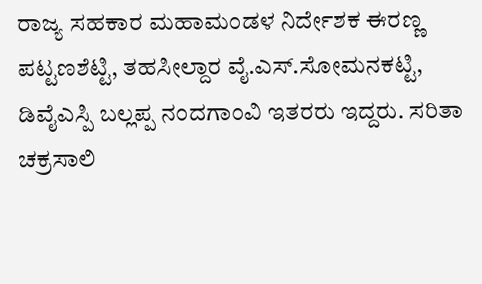ರಾಜ್ಯ ಸಹಕಾರ ಮಹಾಮಂಡಳ ನಿರ್ದೇಶಕ ಈರಣ್ಣ ಪಟ್ಟಣಶೆಟ್ಟಿ, ತಹಸೀಲ್ದಾರ ವೈ.ಎಸ್.ಸೋಮನಕಟ್ಟಿ, ಡಿವೈಎಸ್ಪಿ ಬಲ್ಲಪ್ಪ ನಂದಗಾಂವಿ ಇತರರು ಇದ್ದರು. ಸರಿತಾ ಚಕ್ರಸಾಲಿ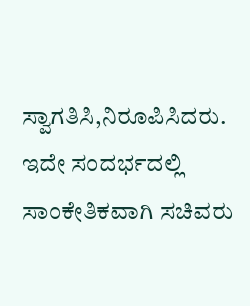ಸ್ವಾಗತಿಸಿ,ನಿರೂಪಿಸಿದರು. ಇದೇ ಸಂದರ್ಭದಲ್ಲಿ ಸಾಂಕೇತಿಕವಾಗಿ ಸಚಿವರು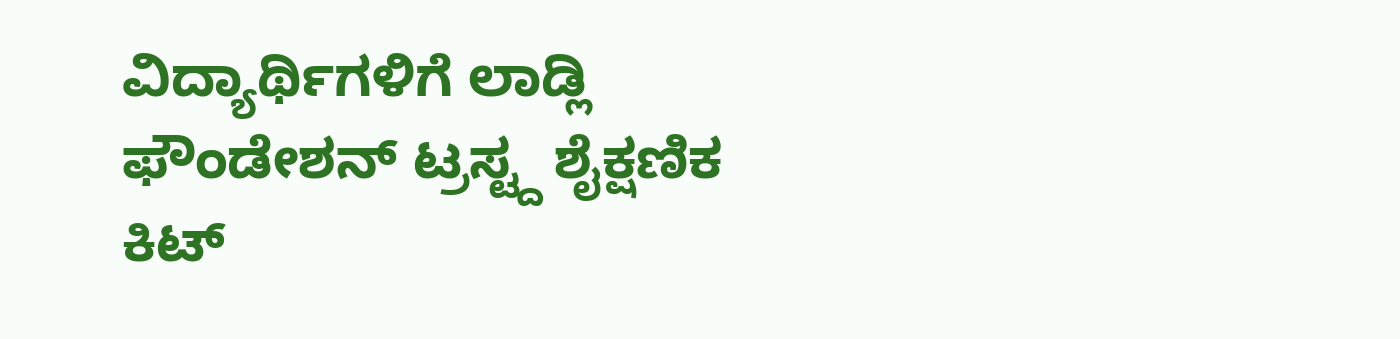ವಿದ್ಯಾರ್ಥಿಗಳಿಗೆ ಲಾಡ್ಲಿ ಫೌಂಡೇಶನ್ ಟ್ರಸ್ಟ್ದ ಶೈಕ್ಷಣಿಕ ಕಿಟ್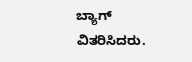ಬ್ಯಾಗ್ ವಿತರಿಸಿದರು.